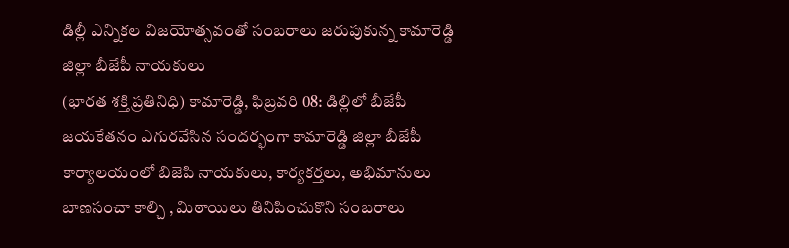డిల్లీ ఎన్నికల విజయోత్సవంతో సంబరాలు జరుపుకున్న కామారెడ్డి జిల్లా బీజేపీ నాయకులు
(భారత శక్తి ప్రతినిధి) కామారెడ్డి, ఫిబ్రవరి 08: డిల్లిలో బీజేపీ జయకేతనం ఎగురవేసిన సందర్భంగా కామారెడ్డి జిల్లా బీజేపీ కార్యాలయంలో బిజెపి నాయకులు, కార్యకర్తలు, అభిమానులు బాణసంచా కాల్చి , మిఠాయిలు తినిపించుకొని సంబరాలు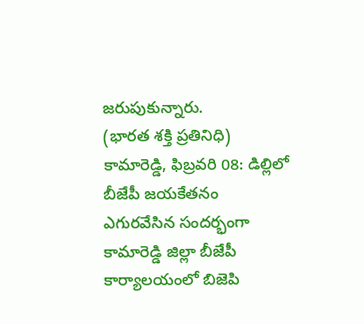జరుపుకున్నారు.
(భారత శక్తి ప్రతినిధి) కామారెడ్డి, ఫిబ్రవరి 08: డిల్లిలో బీజేపీ జయకేతనం ఎగురవేసిన సందర్భంగా కామారెడ్డి జిల్లా బీజేపీ కార్యాలయంలో బిజెపి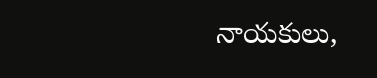నాయకులు,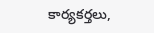కార్యకర్తలు,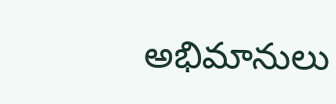అభిమానులు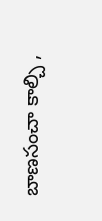బాణసంచా కాల్చి ,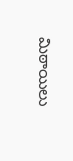మిఠాయిలు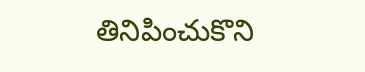తినిపించుకొని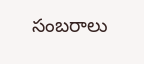సంబరాలు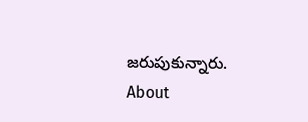జరుపుకున్నారు.
About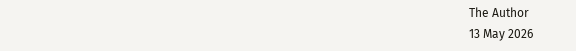The Author
13 May 2026